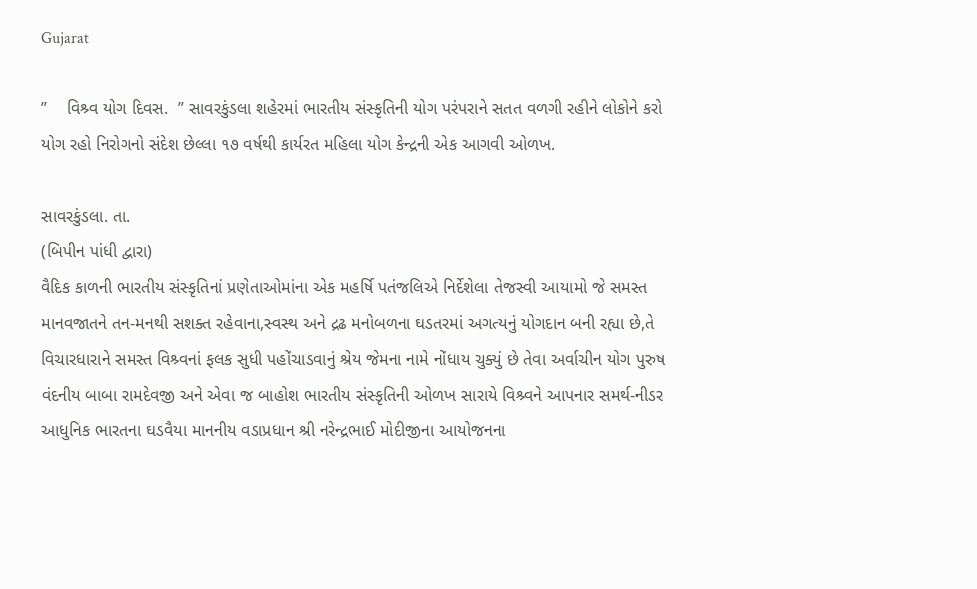Gujarat

”    વિશ્ર્વ યોગ દિવસ.  ” સાવરકુંડલા શહેરમાં ભારતીય સંસ્કૃતિની યોગ પરંપરાને સતત વળગી રહીને લોકોને કરો યોગ રહો નિરોગનો સંદેશ છેલ્લા ૧૭ વર્ષથી કાર્યરત મહિલા યોગ કેન્દ્રની એક આગવી ઓળખ.

સાવરકુંડલા. તા.
(બિપીન પાંધી દ્વારા)
વૈદિક કાળની ભારતીય સંસ્કૃતિનાં પ્રણેતાઓમાંના એક મહર્ષિ પતંજલિએ નિર્દેશેલા તેજસ્વી આયામો જે સમસ્ત માનવજાતને તન-મનથી સશક્ત રહેવાના,સ્વસ્થ અને દ્રઢ મનોબળના ઘડતરમાં અગત્યનું યોગદાન બની રહ્યા છે,તે વિચારધારાને સમસ્ત વિશ્ર્વનાં ફલક સુધી પહોંચાડવાનું શ્રેય જેમના નામે નોંધાય ચુક્યું છે તેવા અર્વાચીન યોગ પુરુષ વંદનીય બાબા રામદેવજી અને એવા જ બાહોશ ભારતીય સંસ્કૃતિની ઓળખ સારાયે વિશ્ર્વને આપનાર સમર્થ-નીડર આધુનિક ભારતના ઘડવૈયા માનનીય વડાપ્રધાન શ્રી નરેન્દ્રભાઈ મોદીજીના આયોજનના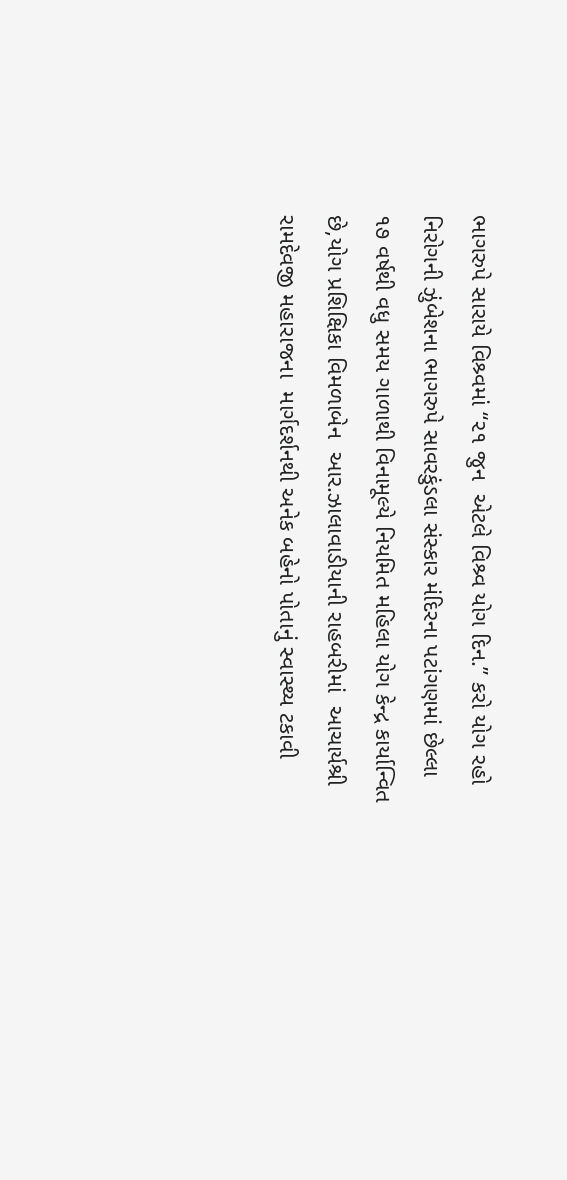ભાગરુપે સારાયે વિશ્ર્વમાં “૨૧ જુન  એટલે વિશ્ર્વ યોગ દિન.” કરો યોગ રહો નિરોગની ઝુંબેશના ભાગરુપે સાવરકુંડલા સંસ્કાર મંદિરના પટાંગણમાં છેલ્લા ૧૭ વર્ષથી વધુ સમય ગાળાથી વિનામૂલ્યે નિયમિત મહિલા યોગ કેન્દ્ર કાર્યાન્વિત છે,યોગ પ્રશિક્ષિકા વિમળાબેન  આર.ઝાલાવાડીયાની રાહબરીમાં  આચાર્યશ્રી રામદેવજી મહારાજના  માર્ગદર્શનથી અનેક બહેનો પોતાનું સ્વાસ્થ્ય ટકાવી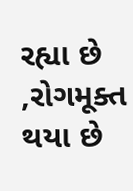રહ્યા છે ,રોગમૂક્ત થયા છે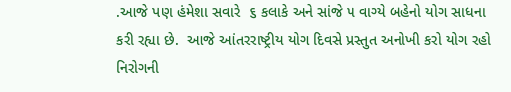.આજે પણ હંમેશા સવારે  ૬ કલાકે અને સાંજે ૫ વાગ્યે બહેનો યોગ સાધના કરી રહ્યા છે.  આજે આંતરરાષ્ટ્રીય યોગ દિવસે પ્રસ્તુત અનોખી કરો યોગ રહો નિરોગની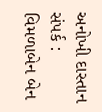અનોખી દાસ્તાન          સંપર્ક : વિમળાબેન બેન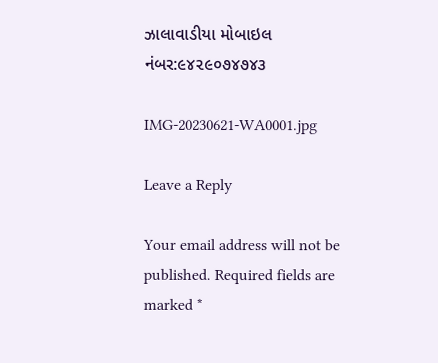ઝાલાવાડીયા મોબાઇલ નંબર:૯૪૨૯૦૭૪૭૪૩

IMG-20230621-WA0001.jpg

Leave a Reply

Your email address will not be published. Required fields are marked *